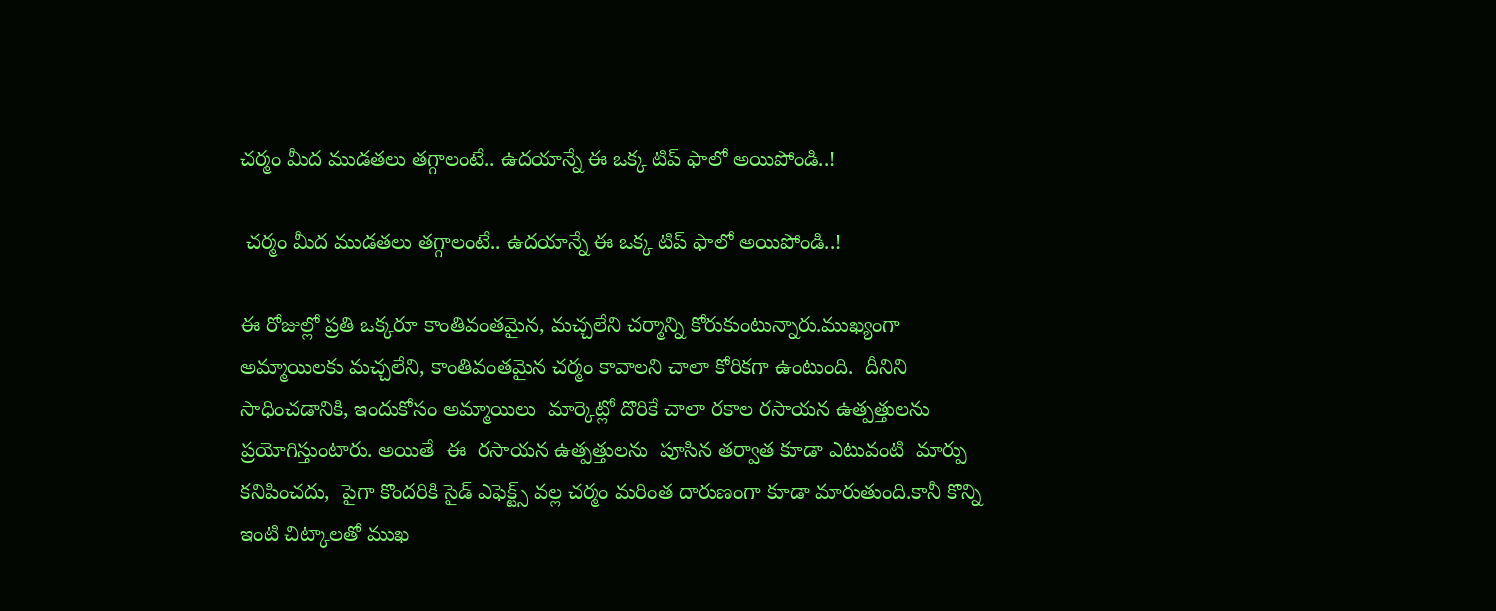చర్మం మీద ముడతలు తగ్గాలంటే.. ఉదయాన్నే ఈ ఒక్క టిప్ ఫాలో అయిపోండి..!

 చర్మం మీద ముడతలు తగ్గాలంటే.. ఉదయాన్నే ఈ ఒక్క టిప్ ఫాలో అయిపోండి..!

ఈ రోజుల్లో ప్రతి ఒక్కరూ కాంతివంతమైన, మచ్చలేని చర్మాన్ని కోరుకుంటున్నారు.ముఖ్యంగా అమ్మాయిలకు మచ్చలేని, కాంతివంతమైన చర్మం కావాలని చాలా కోరికగా ఉంటుంది.  దీనిని సాధించడానికి, ఇందుకోసం అమ్మాయిలు  మార్కెట్లో దొరికే చాలా రకాల రసాయన ఉత్పత్తులను ప్రయోగిస్తుంటారు. అయితే  ఈ  రసాయన ఉత్పత్తులను  పూసిన తర్వాత కూడా ఎటువంటి  మార్పు కనిపించదు,  పైగా కొందరికి సైడ్ ఎఫెక్ట్స్ వల్ల చర్మం మరింత దారుణంగా కూడా మారుతుంది.కానీ కొన్ని ఇంటి చిట్కాలతో ముఖ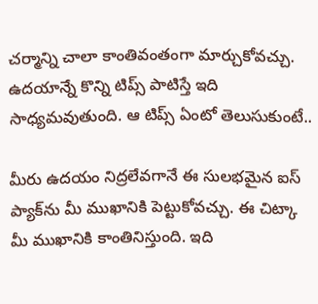చర్మాన్ని చాలా కాంతివంతంగా మార్చుకోవచ్చు.  ఉదయాన్నే కొన్ని టిప్స్ పాటిస్తే ఇది సాధ్యమవుతుంది. ఆ టిప్స్ ఏంటో తెలుసుకుంటే..

మీరు ఉదయం నిద్రలేవగానే ఈ సులభమైన ఐస్ ప్యాక్‌ను మీ ముఖానికి పెట్టుకోవచ్చు. ఈ చిట్కా మీ ముఖానికి కాంతినిస్తుంది. ఇది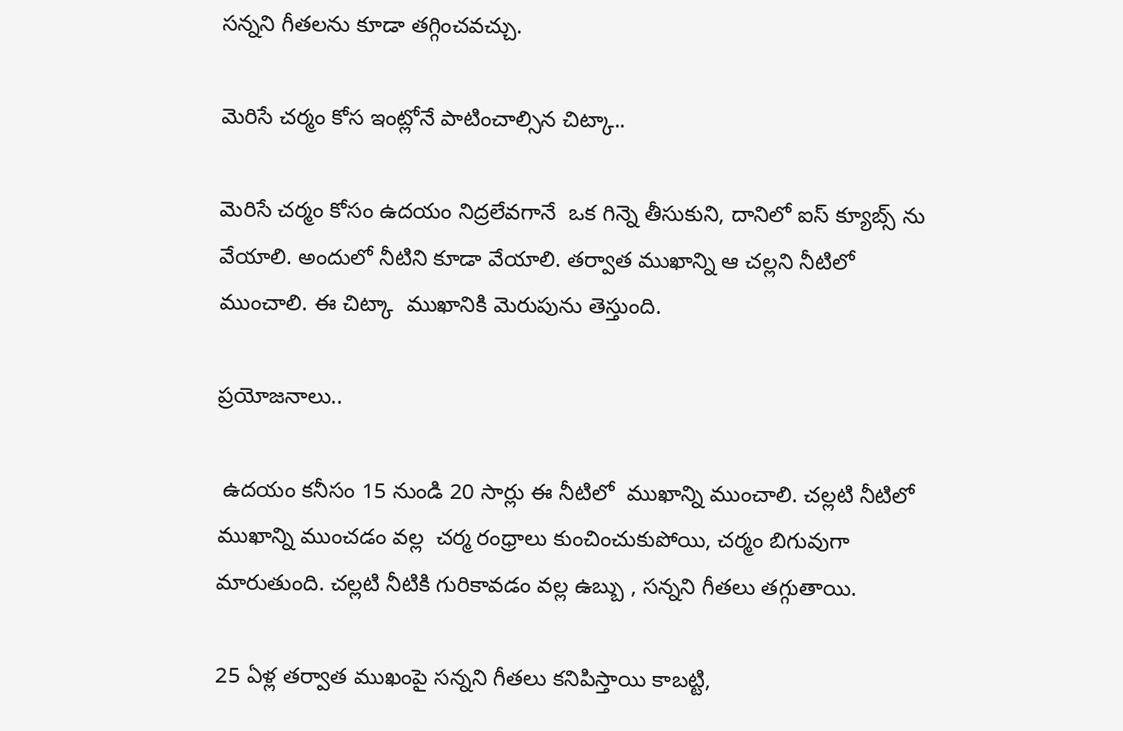సన్నని గీతలను కూడా తగ్గించవచ్చు.

మెరిసే చర్మం కోస ఇంట్లోనే పాటించాల్సిన చిట్కా..

మెరిసే చర్మం కోసం ఉదయం నిద్రలేవగానే  ఒక గిన్నె తీసుకుని, దానిలో ఐస్ క్యూబ్స్ ను వేయాలి. అందులో నీటిని కూడా వేయాలి. తర్వాత ముఖాన్ని ఆ చల్లని నీటిలో ముంచాలి. ఈ చిట్కా  ముఖానికి మెరుపును తెస్తుంది.

ప్రయోజనాలు..

 ఉదయం కనీసం 15 నుండి 20 సార్లు ఈ నీటిలో  ముఖాన్ని ముంచాలి. చల్లటి నీటిలో ముఖాన్ని ముంచడం వల్ల  చర్మ రంధ్రాలు కుంచించుకుపోయి, చర్మం బిగువుగా మారుతుంది. చల్లటి నీటికి గురికావడం వల్ల ఉబ్బు , సన్నని గీతలు తగ్గుతాయి.

25 ఏళ్ల తర్వాత ముఖంపై సన్నని గీతలు కనిపిస్తాయి కాబట్టి,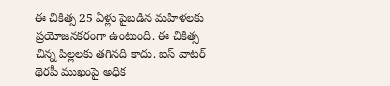ఈ చికిత్స 25 ఏళ్లు పైబడిన మహిళలకు ప్రయోజనకరంగా ఉంటుంది. ఈ చికిత్స చిన్న పిల్లలకు తగినది కాదు. ఐస్ వాటర్ థెరపీ ముఖంపై అధిక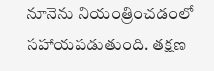నూనెను నియంత్రించడంలో సహాయపడుతుంది. తక్షణ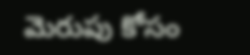మెరుపు కోసం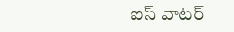ఐస్ వాటర్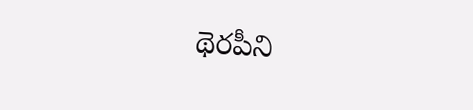థెరపీని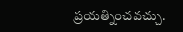ప్రయత్నించవచ్చు.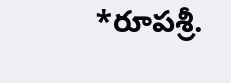*రూపశ్రీ.